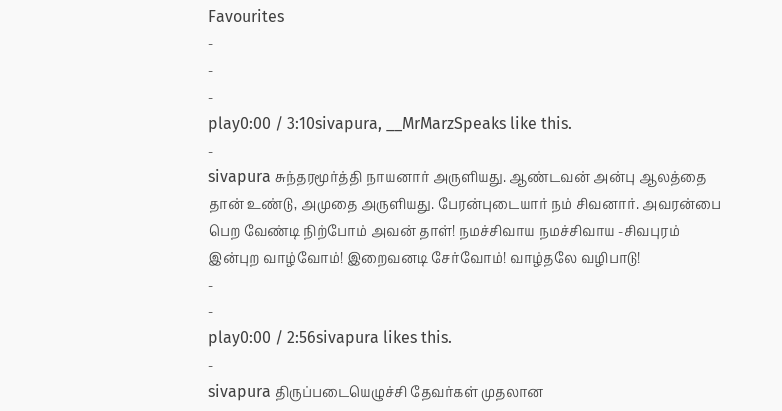Favourites
-
-
-
play0:00 / 3:10sivapura, __MrMarzSpeaks like this.
-
sivapura சுந்தரமூர்த்தி நாயனார் அருளியது. ஆண்டவன் அன்பு ஆலத்தை தான் உண்டு, அமுதை அருளியது. பேரன்புடையார் நம் சிவனார். அவரன்பை பெற வேண்டி நிற்போம் அவன் தாள்! நமச்சிவாய நமச்சிவாய -சிவபுரம் இன்புற வாழ்வோம்! இறைவனடி சேர்வோம்! வாழ்தலே வழிபாடு!
-
-
play0:00 / 2:56sivapura likes this.
-
sivapura திருப்படையெழுச்சி தேவர்கள் முதலான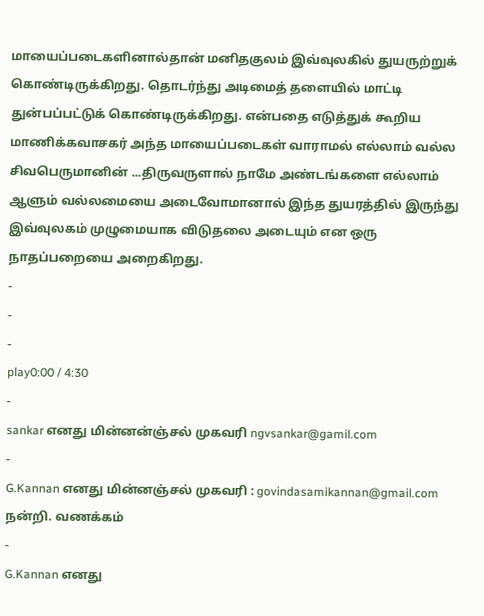மாயைப்படைகளினால்தான் மனிதகுலம் இவ்வுலகில் துயருற்றுக் கொண்டிருக்கிறது. தொடர்ந்து அடிமைத் தளையில் மாட்டி துன்பப்பட்டுக் கொண்டிருக்கிறது. என்பதை எடுத்துக் கூறிய மாணிக்கவாசகர் அந்த மாயைப்படைகள் வாராமல் எல்லாம் வல்ல சிவபெருமானின் ...திருவருளால் நாமே அண்டங்களை எல்லாம் ஆளும் வல்லமையை அடைவோமானால் இந்த துயரத்தில் இருந்து இவ்வுலகம் முழுமையாக விடுதலை அடையும் என ஒரு நாதப்பறையை அறைகிறது.
-
-
-
play0:00 / 4:30
-
sankar எனது மின்னன்ஞ்சல் முகவரி ngvsankar@gamil.com
-
G.Kannan எனது மின்னஞ்சல் முகவரி : govindasamikannan@gmail.com நன்றி. வணக்கம்
-
G.Kannan எனது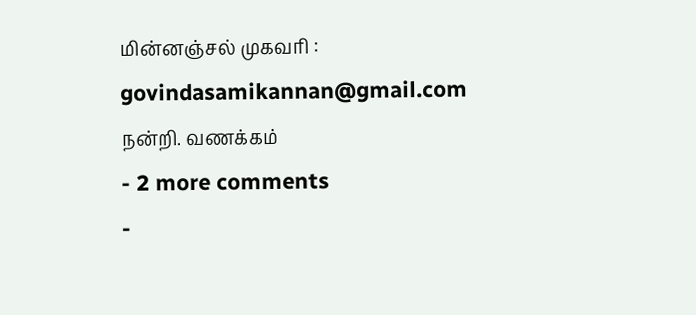மின்னஞ்சல் முகவரி : govindasamikannan@gmail.com நன்றி. வணக்கம்
- 2 more comments
-